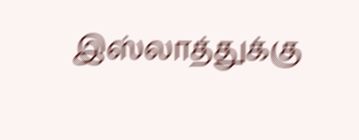இஸ்லாத்துக்கு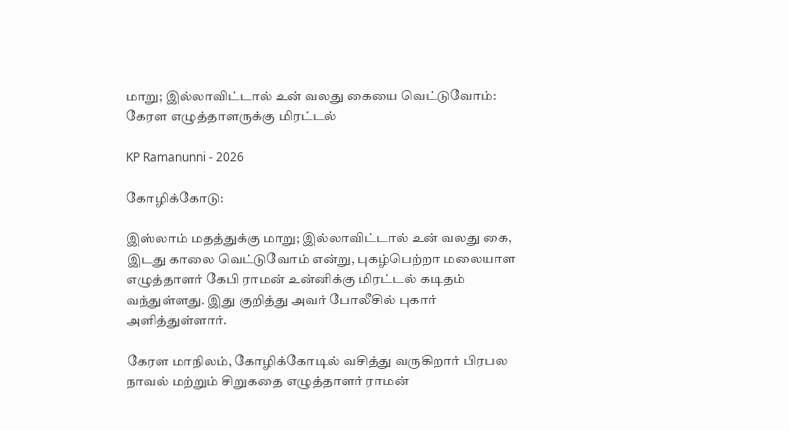மாறு; இல்லாவிட்டால் உன் வலது கையை வெட்டுவோம்: கேரள எழுத்தாளருக்கு மிரட்டல்

KP Ramanunni - 2026

கோழிக்கோடு:

இஸ்லாம் மதத்துக்கு மாறு; இல்லாவிட்டால் உன் வலது கை, இடது காலை வெட்டுவோம் என்று, புகழ்பெற்றா மலையாள எழுத்தாளர் கேபி ராமன் உன்னிக்கு மிரட்டல் கடிதம் வந்துள்ளது. இது குறித்து அவர் போலீசில் புகார் அளித்துள்ளார்.

கேரள மாநிலம், கோழிக்கோடில் வசித்து வருகிறார் பிரபல நாவல் மற்றும் சிறுகதை எழுத்தாளர் ராமன்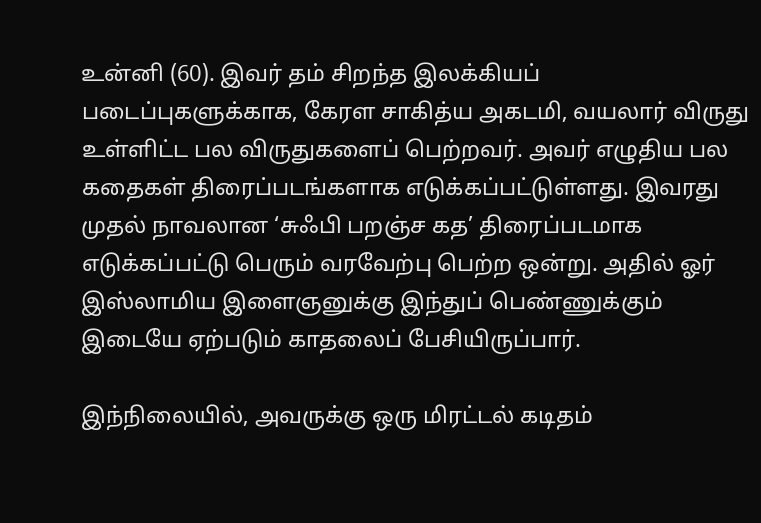உன்னி (60). இவர் தம் சிறந்த இலக்கியப் படைப்புகளுக்காக, கேரள சாகித்ய அகடமி, வயலார் விருது உள்ளிட்ட பல விருதுகளைப் பெற்றவர். அவர் எழுதிய பல கதைகள் திரைப்படங்களாக எடுக்கப்பட்டுள்ளது. இவரது முதல் நாவலான ‘சுஃபி பறஞ்ச கத’ திரைப்படமாக எடுக்கப்பட்டு பெரும் வரவேற்பு பெற்ற ஒன்று. அதில் ஓர் இஸ்லாமிய இளைஞனுக்கு இந்துப் பெண்ணுக்கும் இடையே ஏற்படும் காதலைப் பேசியிருப்பார்.

இந்நிலையில், அவருக்கு ஒரு மிரட்டல் கடிதம்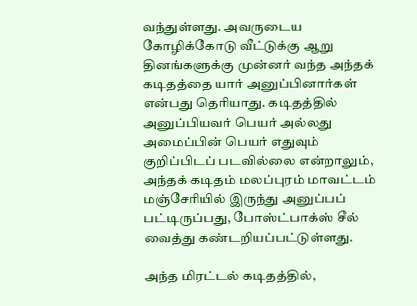வந்துள்ளது. அவருடைய கோழிக்கோடு வீட்டுக்கு ஆறு தினங்களுக்கு முன்னர் வந்த அந்தக் கடிதத்தை யார் அனுப்பினார்கள் என்பது தெரியாது. கடிதத்தில் அனுப்பியவர் பெயர் அல்லது அமைப்பின் பெயர் எதுவும் குறிப்பிடப் படவில்லை என்றாலும், அந்தக் கடிதம் மலப்புரம் மாவட்டம் மஞ்சேரியில் இருந்து அனுப்பப் பட்டிருப்பது, போஸ்ட்பாக்ஸ் சீல் வைத்து கண்டறியப்பட்டுள்ளது.

அந்த மிரட்டல் கடிதத்தில்,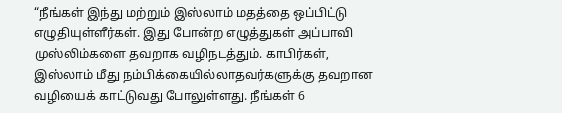“நீங்கள் இந்து மற்றும் இஸ்லாம் மதத்தை ஒப்பிட்டு எழுதியுள்ளீர்கள். இது போன்ற எழுத்துகள் அப்பாவி முஸ்லிம்களை தவறாக வழிநடத்தும். காபிர்கள், இஸ்லாம் மீது நம்பிக்கையில்லாதவர்களுக்கு தவறான வழியைக் காட்டுவது போலுள்ளது. நீங்கள் 6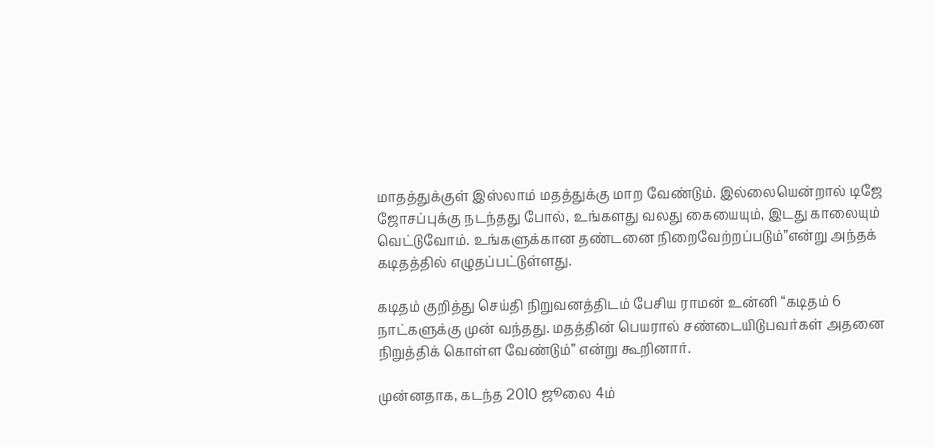மாதத்துக்குள் இஸ்லாம் மதத்துக்கு மாற வேண்டும். இல்லையென்றால் டிஜே ஜோசப்புக்கு நடந்தது போல், உங்களது வலது கையையும், இடது காலையும் வெட்டுவோம். உங்களுக்கான தண்டனை நிறைவேற்றப்படும்”என்று அந்தக் கடிதத்தில் எழுதப்பட்டுள்ளது.

கடிதம் குறித்து செய்தி நிறுவனத்திடம் பேசிய ராமன் உன்னி “கடிதம் 6 நாட்களுக்கு முன் வந்தது. மதத்தின் பெயரால் சண்டையிடுபவர்கள் அதனை நிறுத்திக் கொள்ள வேண்டும்” என்று கூறினார்.

முன்னதாக, கடந்த 2010 ஜூலை 4ம்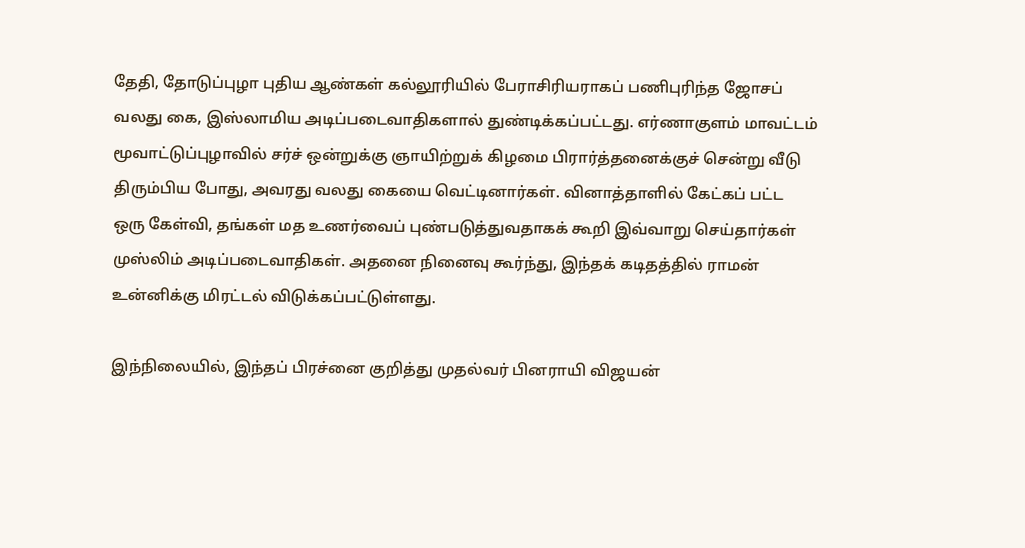தேதி, தோடுப்புழா புதிய ஆண்கள் கல்லூரியில் பேராசிரியராகப் பணிபுரிந்த ஜோசப் வலது கை, இஸ்லாமிய அடிப்படைவாதிகளால் துண்டிக்கப்பட்டது. எர்ணாகுளம் மாவட்டம் மூவாட்டுப்புழாவில் சர்ச் ஒன்றுக்கு ஞாயிற்றுக் கிழமை பிரார்த்தனைக்குச் சென்று வீடு திரும்பிய போது, அவரது வலது கையை வெட்டினார்கள். வினாத்தாளில் கேட்கப் பட்ட ஒரு கேள்வி, தங்கள் மத உணர்வைப் புண்படுத்துவதாகக் கூறி இவ்வாறு செய்தார்கள் முஸ்லிம் அடிப்படைவாதிகள். அதனை நினைவு கூர்ந்து, இந்தக் கடிதத்தில் ராமன் உன்னிக்கு மிரட்டல் விடுக்கப்பட்டுள்ளது.

இந்நிலையில், இந்தப் பிரச்னை குறித்து முதல்வர் பினராயி விஜயன்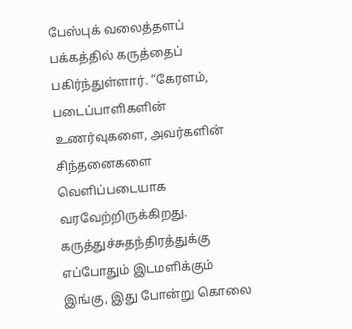பேஸ்புக் வலைத்தளப் பக்கத்தில் கருத்தைப் பகிர்ந்துள்ளார். “கேரளம், படைப்பாளிகளின் உணர்வுகளை, அவர்களின் சிந்தனைகளை வெளிப்படையாக வரவேற்றிருக்கிறது. கருத்துச்சுதந்திரத்துக்கு எப்போதும் இடமளிக்கும் இங்கு, இது போன்று கொலை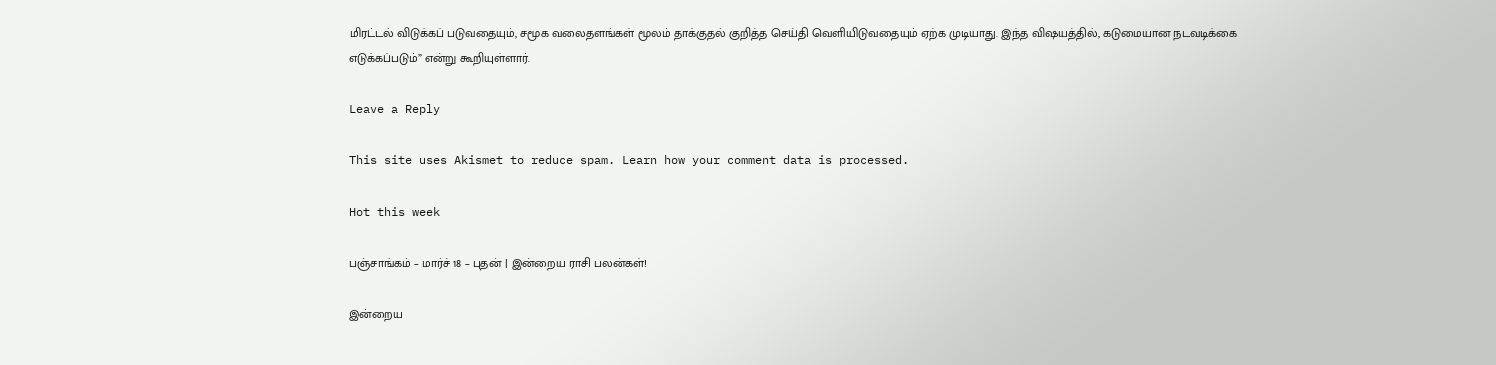மிரட்டல் விடுக்கப் படுவதையும், சமூக வலைதளங்கள் மூலம் தாக்குதல் குறித்த செய்தி வெளியிடுவதையும் ஏற்க முடியாது. இந்த விஷயத்தில், கடுமையான நடவடிக்கை எடுக்கப்படும்” என்று கூறியுள்ளார்.

Leave a Reply

This site uses Akismet to reduce spam. Learn how your comment data is processed.

Hot this week

பஞ்சாங்கம் – மார்ச் 18 – புதன் | இன்றைய ராசி பலன்கள்!

இன்றைய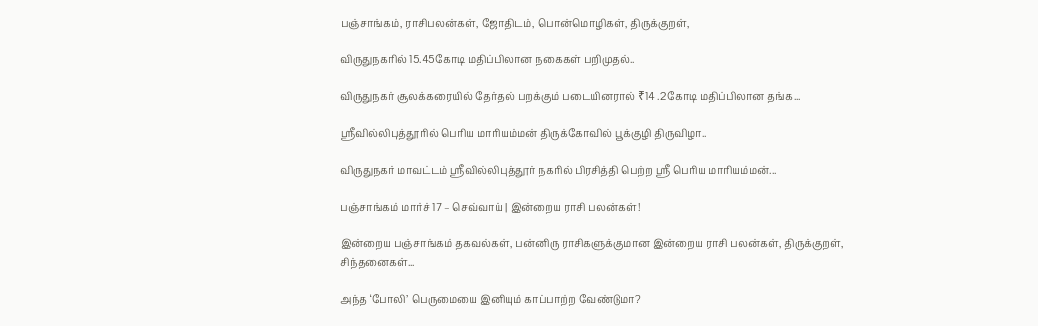பஞ்சாங்கம், ராசிபலன்கள், ஜோதிடம், பொன்மொழிகள், திருக்குறள்,

விருதுநகரில் 15.45கோடி மதிப்பிலான நகைகள் பறிமுதல்..

விருதுநகர் சூலக்கரையில் தேர்தல் பறக்கும் படையினரால் ₹14 .2கோடி மதிப்பிலான தங்க...

ஸ்ரீவில்லிபுத்தூரில் பெரிய மாரியம்மன் திருக்கோவில் பூக்குழி திருவிழா..

விருதுநகர் மாவட்டம் ஸ்ரீவில்லிபுத்தூர் நகரில் பிரசித்தி பெற்ற ஸ்ரீ பெரிய மாரியம்மன்...

பஞ்சாங்கம் மார்ச் 17 – செவ்வாய் | இன்றைய ராசி பலன்கள்!

இன்றைய பஞ்சாங்கம் தகவல்கள், பன்னிரு ராசிகளுக்குமான இன்றைய ராசி பலன்கள், திருக்குறள், சிந்தனைகள்...

அந்த ‘போலி’ பெருமையை இனியும் காப்பாற்ற வேண்டுமா?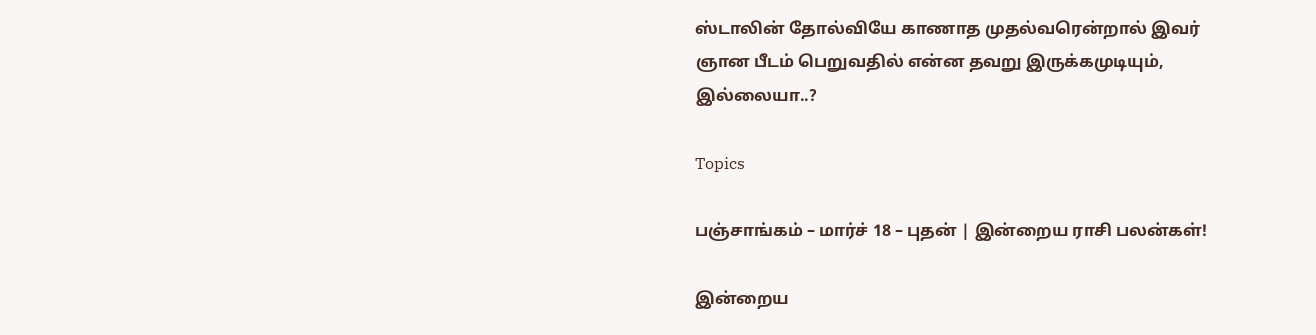ஸ்டாலின் தோல்வியே காணாத முதல்வரென்றால் இவர் ஞான பீடம் பெறுவதில் என்ன தவறு இருக்கமுடியும், இல்லையா..?

Topics

பஞ்சாங்கம் – மார்ச் 18 – புதன் | இன்றைய ராசி பலன்கள்!

இன்றைய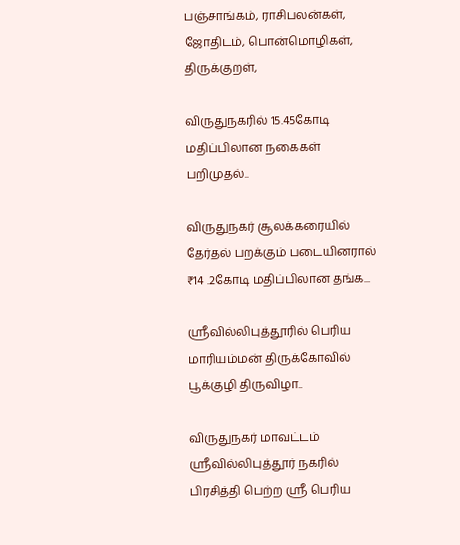பஞ்சாங்கம், ராசிபலன்கள், ஜோதிடம், பொன்மொழிகள், திருக்குறள்,

விருதுநகரில் 15.45கோடி மதிப்பிலான நகைகள் பறிமுதல்..

விருதுநகர் சூலக்கரையில் தேர்தல் பறக்கும் படையினரால் ₹14 .2கோடி மதிப்பிலான தங்க...

ஸ்ரீவில்லிபுத்தூரில் பெரிய மாரியம்மன் திருக்கோவில் பூக்குழி திருவிழா..

விருதுநகர் மாவட்டம் ஸ்ரீவில்லிபுத்தூர் நகரில் பிரசித்தி பெற்ற ஸ்ரீ பெரிய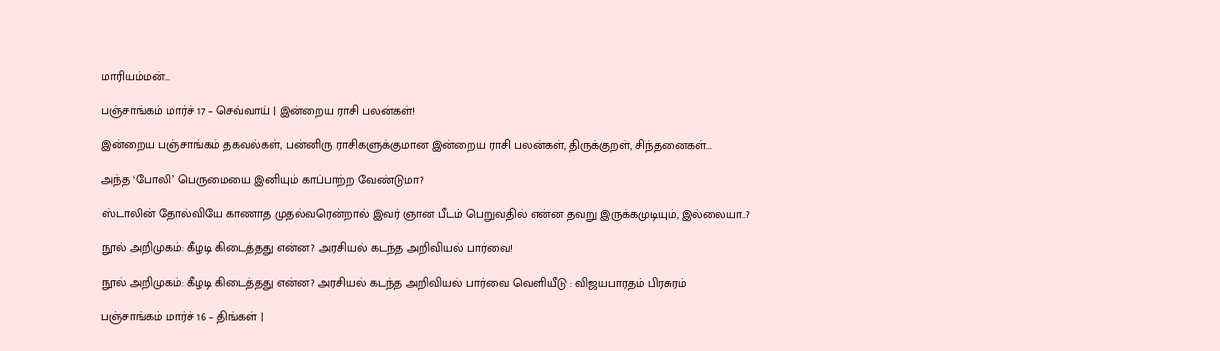மாரியம்மன்...

பஞ்சாங்கம் மார்ச் 17 – செவ்வாய் | இன்றைய ராசி பலன்கள்!

இன்றைய பஞ்சாங்கம் தகவல்கள், பன்னிரு ராசிகளுக்குமான இன்றைய ராசி பலன்கள், திருக்குறள், சிந்தனைகள்...

அந்த ‘போலி’ பெருமையை இனியும் காப்பாற்ற வேண்டுமா?

ஸ்டாலின் தோல்வியே காணாத முதல்வரென்றால் இவர் ஞான பீடம் பெறுவதில் என்ன தவறு இருக்கமுடியும், இல்லையா..?

நூல் அறிமுகம்: கீழடி கிடைத்தது என்ன? அரசியல் கடந்த அறிவியல் பார்வை!

நூல் அறிமுகம்: கீழடி கிடைத்தது என்ன? அரசியல் கடந்த அறிவியல் பார்வை வெளியீடு : விஜயபாரதம் பிரசுரம்

பஞ்சாங்கம் மார்ச் 16 – திங்கள் |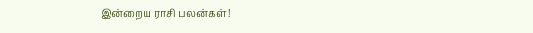இன்றைய ராசி பலன்கள்!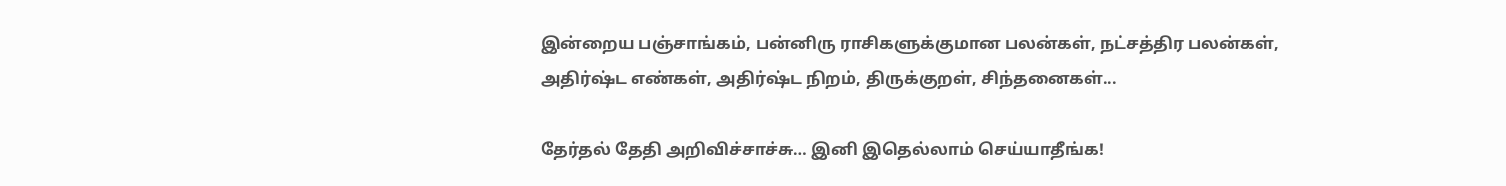இன்றைய பஞ்சாங்கம், பன்னிரு ராசிகளுக்குமான பலன்கள், நட்சத்திர பலன்கள், அதிர்ஷ்ட எண்கள், அதிர்ஷ்ட நிறம், திருக்குறள், சிந்தனைகள்...

தேர்தல் தேதி அறிவிச்சாச்சு… இனி இதெல்லாம் செய்யாதீங்க!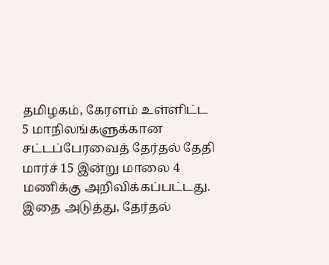தமிழகம், கேரளம் உள்ளிட்ட 5 மாநிலங்களுக்கான சட்டப்பேரவைத் தேர்தல் தேதி மார்ச் 15 இன்று மாலை 4 மணிக்கு அறிவிக்கப்பட்டது. இதை அடுத்து, தேர்தல்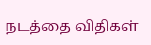நடத்தை விதிகள்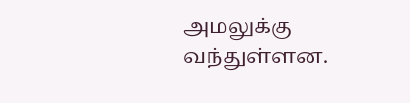அமலுக்கு வந்துள்ளன.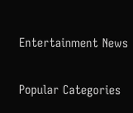Entertainment News

Popular Categories